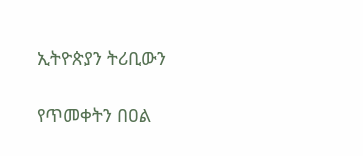ኢትዮጵያን ትሪቢውን

የጥመቀትን በዐል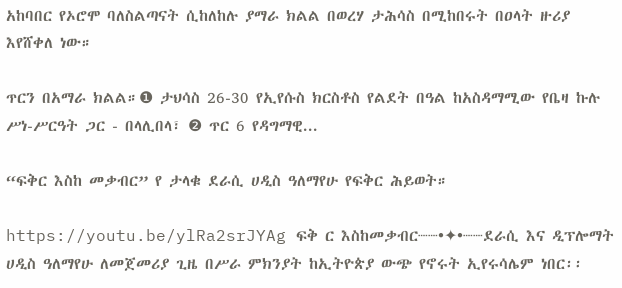አከባበር የኦሮሞ ባለስልጣናት ሲከለከሉ ያማራ ክልል በወረሃ ታሕሳስ በሚከበሩት በዐላት ዙሪያ እየሸቀለ ነው።

ጥርን በአማራ ክልል።❶ ታህሳስ 26-30 የኢየሱስ ክርስቶስ የልደት በዓል ከአስዳማሚው የቤዛ ኩሉ ሥነ-ሥርዓት ጋር - በላሊበላ፣ ❷ ጥር 6 የዳግማዊ...

“ፍቅር እስከ መቃብር” የ ታላቁ ደራሲ ሀዲስ ዓለማየሁ የፍቅር ሕይወት።

https://youtu.be/ylRa2srJYAg ፍቅ ር እስከመቃብር┈┈•✦•┈┈ደራሲ እና ዲፕሎማት ሀዲስ ዓለማየሁ ለመጀመሪያ ጊዜ በሥራ ምክንያት ከኢትዮጵያ ውጭ የኖሩት ኢየሩሳሌም ነበር፡፡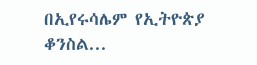በኢየሩሳሌም የኢትዮጵያ ቆንስል...